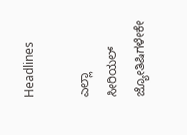Headlines

ಎಲ್ಲಾ ಸೀರಿಯಲ್ ಜ್ಯೋತಿಷಿಗಳೇಕೇ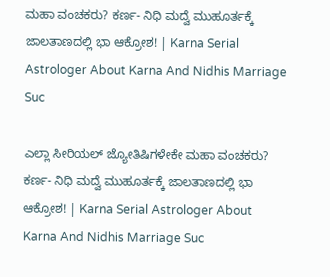ಮಹಾ ವಂಚಕರು? ಕರ್ಣ- ನಿಧಿ ಮದ್ವೆ ಮುಹೂರ್ತಕ್ಕೆ ಜಾಲತಾಣದಲ್ಲಿ ಭಾ ಆಕ್ರೋಶ! | Karna Serial Astrologer About Karna And Nidhis Marriage Suc

ಎಲ್ಲಾ ಸೀರಿಯಲ್ ಜ್ಯೋತಿಷಿಗಳೇಕೇ ಮಹಾ ವಂಚಕರು? ಕರ್ಣ- ನಿಧಿ ಮದ್ವೆ ಮುಹೂರ್ತಕ್ಕೆ ಜಾಲತಾಣದಲ್ಲಿ ಭಾ ಆಕ್ರೋಶ! | Karna Serial Astrologer About Karna And Nidhis Marriage Suc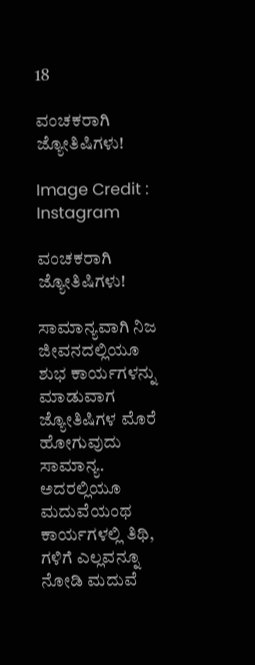18

ವಂಚಕರಾಗಿ ಜ್ಯೋತಿಷಿಗಳು!

Image Credit : Instagram

ವಂಚಕರಾಗಿ ಜ್ಯೋತಿಷಿಗಳು!

ಸಾಮಾನ್ಯವಾಗಿ ನಿಜ ಜೀವನದಲ್ಲಿಯೂ ಶುಭ ಕಾರ್ಯಗಳನ್ನು ಮಾಡುವಾಗ ಜ್ಯೋತಿಷಿಗಳ ಮೊರೆ ಹೋಗುವುದು ಸಾಮಾನ್ಯ. ಅದರಲ್ಲಿಯೂ ಮದುವೆಯಂಥ ಕಾರ್ಯಗಳಲ್ಲಿ ತಿಥಿ, ಗಳಿಗೆ ಎಲ್ಲವನ್ನೂ ನೋಡಿ ಮದುವೆ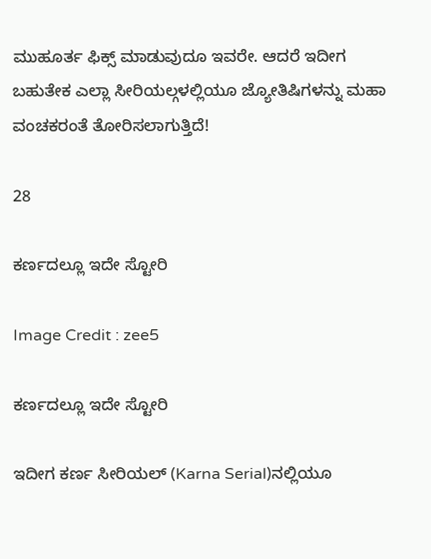ಮುಹೂರ್ತ ಫಿಕ್ಸ್ ಮಾಡುವುದೂ ಇವರೇ. ಆದರೆ ಇದೀಗ ಬಹುತೇಕ ಎಲ್ಲಾ ಸೀರಿಯಲ್ಗಳಲ್ಲಿಯೂ ಜ್ಯೋತಿಷಿಗಳನ್ನು ಮಹಾ ವಂಚಕರಂತೆ ತೋರಿಸಲಾಗುತ್ತಿದೆ!

28

ಕರ್ಣದಲ್ಲೂ ಇದೇ ಸ್ಟೋರಿ

Image Credit : zee5

ಕರ್ಣದಲ್ಲೂ ಇದೇ ಸ್ಟೋರಿ

ಇದೀಗ ಕರ್ಣ ಸೀರಿಯಲ್ (Karna Serial)ನಲ್ಲಿಯೂ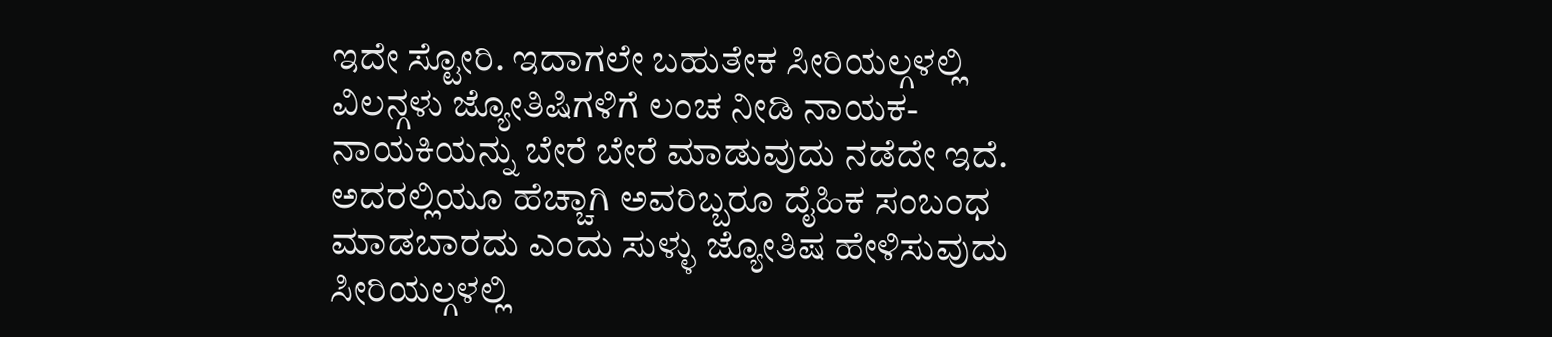ಇದೇ ಸ್ಟೋರಿ. ಇದಾಗಲೇ ಬಹುತೇಕ ಸೀರಿಯಲ್ಗಳಲ್ಲಿ ವಿಲನ್ಗಳು ಜ್ಯೋತಿಷಿಗಳಿಗೆ ಲಂಚ ನೀಡಿ ನಾಯಕ-ನಾಯಕಿಯನ್ನು ಬೇರೆ ಬೇರೆ ಮಾಡುವುದು ನಡೆದೇ ಇದೆ. ಅದರಲ್ಲಿಯೂ ಹೆಚ್ಚಾಗಿ ಅವರಿಬ್ಬರೂ ದೈಹಿಕ ಸಂಬಂಧ ಮಾಡಬಾರದು ಎಂದು ಸುಳ್ಳು ಜ್ಯೋತಿಷ ಹೇಳಿಸುವುದು ಸೀರಿಯಲ್ಗಳಲ್ಲಿ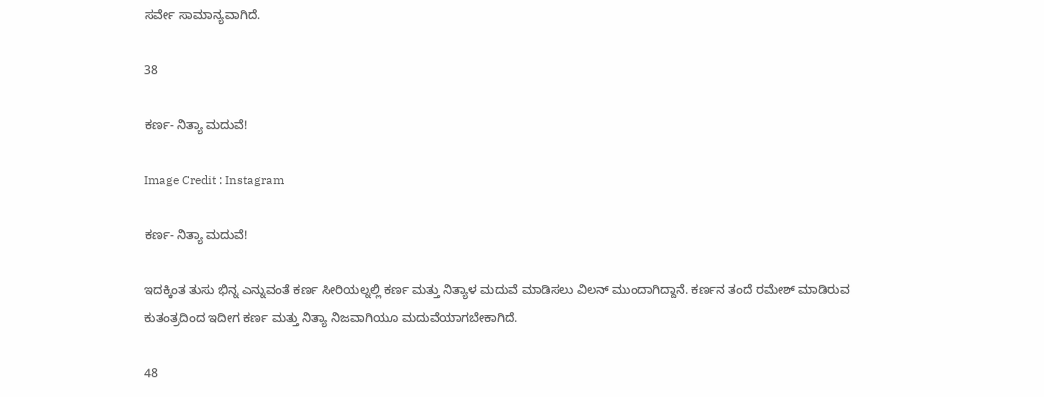ಸರ್ವೇ ಸಾಮಾನ್ಯವಾಗಿದೆ.

38

ಕರ್ಣ- ನಿತ್ಯಾ ಮದುವೆ!

Image Credit : Instagram

ಕರ್ಣ- ನಿತ್ಯಾ ಮದುವೆ!

ಇದಕ್ಕಿಂತ ತುಸು ಭಿನ್ನ ಎನ್ನುವಂತೆ ಕರ್ಣ ಸೀರಿಯಲ್ನಲ್ಲಿ ಕರ್ಣ ಮತ್ತು ನಿತ್ಯಾಳ ಮದುವೆ ಮಾಡಿಸಲು ವಿಲನ್ ಮುಂದಾಗಿದ್ದಾನೆ. ಕರ್ಣನ ತಂದೆ ರಮೇಶ್ ಮಾಡಿರುವ ಕುತಂತ್ರದಿಂದ ಇದೀಗ ಕರ್ಣ ಮತ್ತು ನಿತ್ಯಾ ನಿಜವಾಗಿಯೂ ಮದುವೆಯಾಗಬೇಕಾಗಿದೆ.

48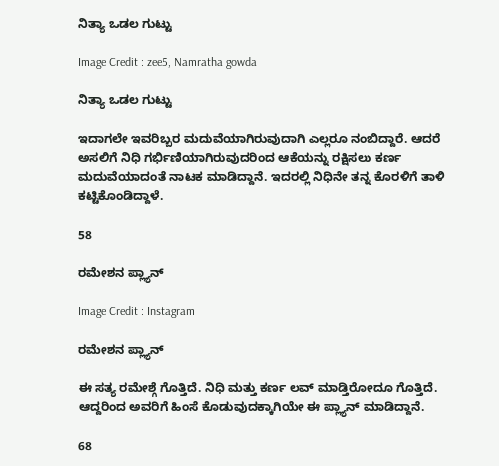ನಿತ್ಯಾ ಒಡಲ ಗುಟ್ಟು

Image Credit : zee5, Namratha gowda

ನಿತ್ಯಾ ಒಡಲ ಗುಟ್ಟು

ಇದಾಗಲೇ ಇವರಿಬ್ಬರ ಮದುವೆಯಾಗಿರುವುದಾಗಿ ಎಲ್ಲರೂ ನಂಬಿದ್ದಾರೆ. ಆದರೆ ಅಸಲಿಗೆ ನಿಧಿ ಗರ್ಭಿಣಿಯಾಗಿರುವುದರಿಂದ ಆಕೆಯನ್ನು ರಕ್ಷಿಸಲು ಕರ್ಣ ಮದುವೆಯಾದಂತೆ ನಾಟಕ ಮಾಡಿದ್ದಾನೆ. ಇದರಲ್ಲಿ ನಿಧಿನೇ ತನ್ನ ಕೊರಳಿಗೆ ತಾಳಿ ಕಟ್ಟಿಕೊಂಡಿದ್ದಾಳೆ.

58

ರಮೇಶನ ಪ್ಲ್ಯಾನ್

Image Credit : Instagram

ರಮೇಶನ ಪ್ಲ್ಯಾನ್

ಈ ಸತ್ಯ ರಮೇಶ್ಗೆ ಗೊತ್ತಿದೆ. ನಿಧಿ ಮತ್ತು ಕರ್ಣ ಲವ್ ಮಾಡ್ತಿರೋದೂ ಗೊತ್ತಿದೆ. ಆದ್ದರಿಂದ ಅವರಿಗೆ ಹಿಂಸೆ ಕೊಡುವುದಕ್ಕಾಗಿಯೇ ಈ ಪ್ಲ್ಯಾನ್ ಮಾಡಿದ್ದಾನೆ.

68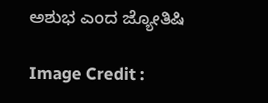ಅಶುಭ ಎಂದ ಜ್ಯೋತಿಷಿ

Image Credit :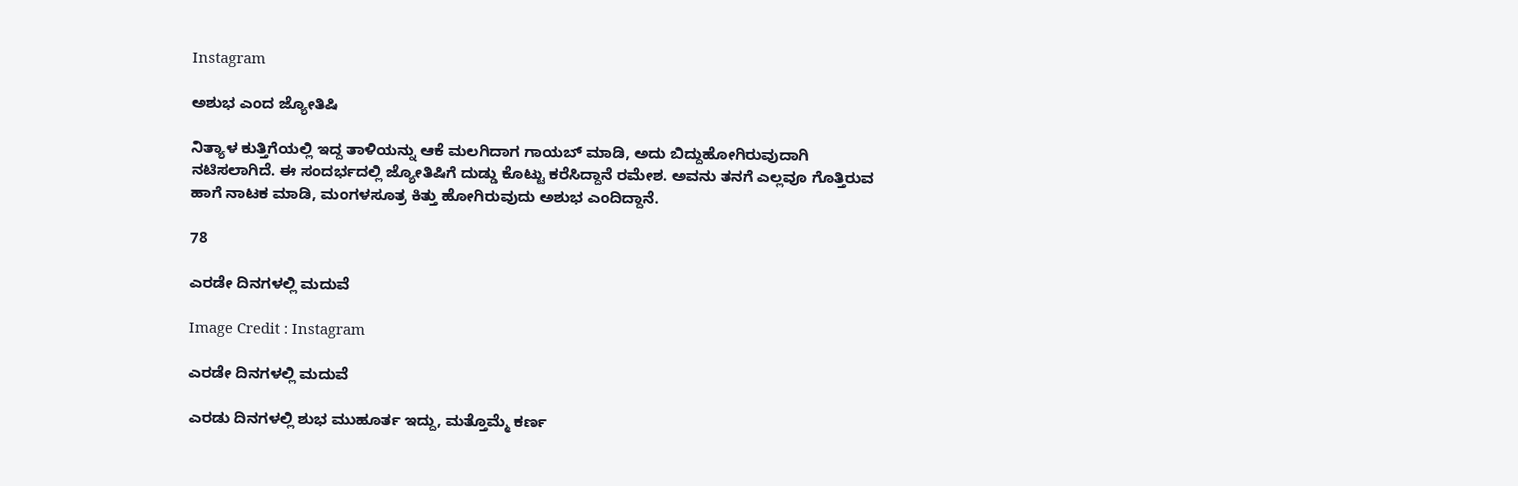Instagram

ಅಶುಭ ಎಂದ ಜ್ಯೋತಿಷಿ

ನಿತ್ಯಾಳ ಕುತ್ತಿಗೆಯಲ್ಲಿ ಇದ್ದ ತಾಳಿಯನ್ನು ಆಕೆ ಮಲಗಿದಾಗ ಗಾಯಬ್ ಮಾಡಿ, ಅದು ಬಿದ್ದುಹೋಗಿರುವುದಾಗಿ ನಟಿಸಲಾಗಿದೆ. ಈ ಸಂದರ್ಭದಲ್ಲಿ ಜ್ಯೋತಿಷಿಗೆ ದುಡ್ಡು ಕೊಟ್ಟು ಕರೆಸಿದ್ದಾನೆ ರಮೇಶ. ಅವನು ತನಗೆ ಎಲ್ಲವೂ ಗೊತ್ತಿರುವ ಹಾಗೆ ನಾಟಕ ಮಾಡಿ, ಮಂಗಳಸೂತ್ರ ಕಿತ್ತು ಹೋಗಿರುವುದು ಅಶುಭ ಎಂದಿದ್ದಾನೆ.

78

ಎರಡೇ ದಿನಗಳಲ್ಲಿ ಮದುವೆ

Image Credit : Instagram

ಎರಡೇ ದಿನಗಳಲ್ಲಿ ಮದುವೆ

ಎರಡು ದಿನಗಳಲ್ಲಿ ಶುಭ ಮುಹೂರ್ತ ಇದ್ದು, ಮತ್ತೊಮ್ಮೆ ಕರ್ಣ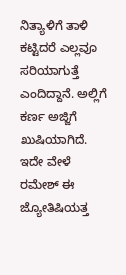ನಿತ್ಯಾಳಿಗೆ ತಾಳಿ ಕಟ್ಟಿದರೆ ಎಲ್ಲವೂ ಸರಿಯಾಗುತ್ತೆ ಎಂದಿದ್ದಾನೆ. ಅಲ್ಲಿಗೆ ಕರ್ಣ ಅಜ್ಜಿಗೆ ಖುಷಿಯಾಗಿದೆ. ಇದೇ ವೇಳೆ ರಮೇಶ್ ಈ ಜ್ಯೋತಿಷಿಯತ್ತ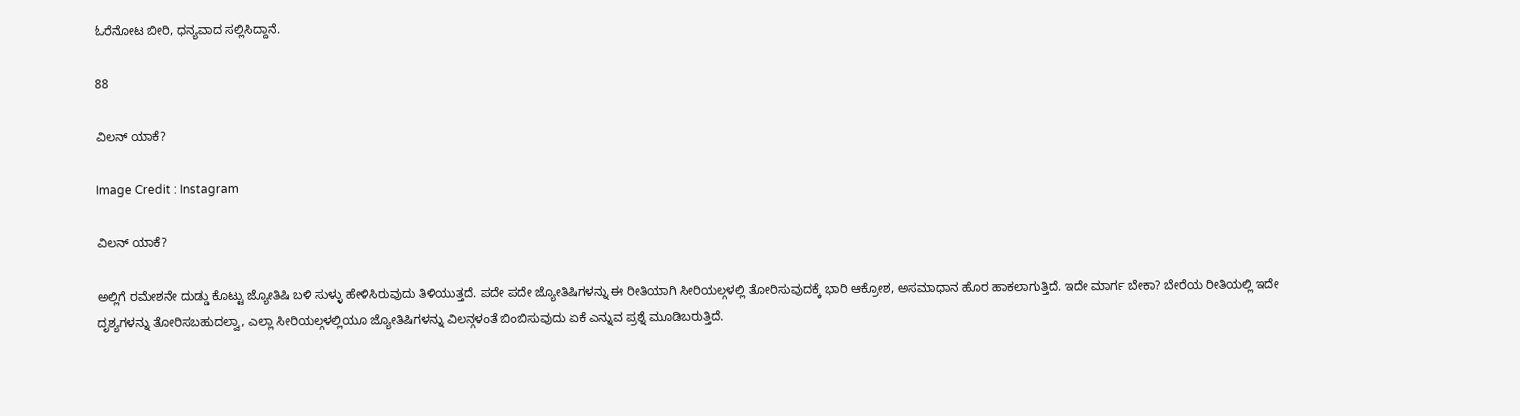ಓರೆನೋಟ ಬೀರಿ, ಧನ್ಯವಾದ ಸಲ್ಲಿಸಿದ್ದಾನೆ.

88

ವಿಲನ್ ಯಾಕೆ?

Image Credit : Instagram

ವಿಲನ್ ಯಾಕೆ?

ಅಲ್ಲಿಗೆ ರಮೇಶನೇ ದುಡ್ಡು ಕೊಟ್ಟು ಜ್ಯೋತಿಷಿ ಬಳಿ ಸುಳ್ಳು ಹೇಳಿಸಿರುವುದು ತಿಳಿಯುತ್ತದೆ. ಪದೇ ಪದೇ ಜ್ಯೋತಿಷಿಗಳನ್ನು ಈ ರೀತಿಯಾಗಿ ಸೀರಿಯಲ್ಗಳಲ್ಲಿ ತೋರಿಸುವುದಕ್ಕೆ ಭಾರಿ ಆಕ್ರೋಶ, ಅಸಮಾಧಾನ ಹೊರ ಹಾಕಲಾಗುತ್ತಿದೆ. ಇದೇ ಮಾರ್ಗ ಬೇಕಾ? ಬೇರೆಯ ರೀತಿಯಲ್ಲಿ ಇದೇ ದೃಶ್ಯಗಳನ್ನು ತೋರಿಸಬಹುದಲ್ವಾ, ಎಲ್ಲಾ ಸೀರಿಯಲ್ಗಳಲ್ಲಿಯೂ ಜ್ಯೋತಿಷಿಗಳನ್ನು ವಿಲನ್ಗಳಂತೆ ಬಿಂಬಿಸುವುದು ಏಕೆ ಎನ್ನುವ ಪ್ರಶ್ನೆ ಮೂಡಿಬರುತ್ತಿದೆ.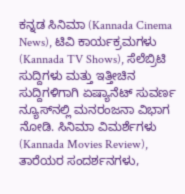ಕನ್ನಡ ಸಿನಿಮಾ (Kannada Cinema News), ಟಿವಿ ಕಾರ್ಯಕ್ರಮಗಳು (Kannada TV Shows), ಸೆಲೆಬ್ರಿಟಿ ಸುದ್ದಿಗಳು ಮತ್ತು ಇತ್ತೀಚಿನ ಸುದ್ದಿಗಳಿಗಾಗಿ ಏಷ್ಯಾನೆಟ್ ಸುವರ್ಣ ನ್ಯೂಸ್‌ನಲ್ಲಿ ಮನರಂಜನಾ ವಿಭಾಗ ನೋಡಿ. ಸಿನಿಮಾ ವಿಮರ್ಶೆಗಳು (Kannada Movies Review), ತಾರೆಯರ ಸಂದರ್ಶನಗಳು,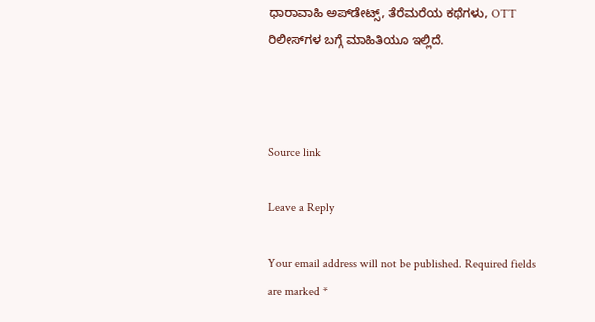ಧಾರಾವಾಹಿ ಅಪ್‌ಡೇಟ್ಸ್‌, ತೆರೆಮರೆಯ ಕಥೆಗಳು, OTT ರಿಲೀಸ್‌ಗಳ ಬಗ್ಗೆ ಮಾಹಿತಿಯೂ ಇಲ್ಲಿದೆ.



Source link

Leave a Reply

Your email address will not be published. Required fields are marked *